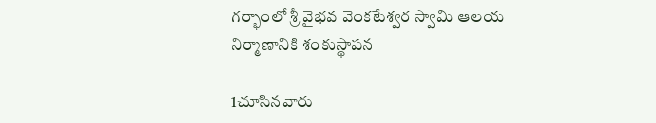గర్భాంలో శ్రీ వైభవ వెంకటేశ్వర స్వామి ఆలయ నిర్మాణానికి శంకుస్థాపన

1చూసినవారు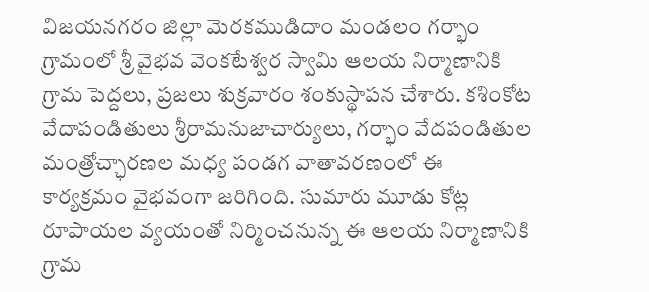విజయనగరం జిల్లా మెరకముడిదాం మండలం గర్భాం గ్రామంలో శ్రీ వైభవ వెంకటేశ్వర స్వామి ఆలయ నిర్మాణానికి గ్రామ పెద్దలు, ప్రజలు శుక్రవారం శంకుస్థాపన చేశారు. కశింకోట వేదాపండితులు శ్రీరామనుజాచార్యులు, గర్భాం వేదపండితుల మంత్రోచ్ఛారణల మధ్య పండగ వాతావరణంలో ఈ కార్యక్రమం వైభవంగా జరిగింది. సుమారు మూడు కోట్ల రూపాయల వ్యయంతో నిర్మించనున్న ఈ ఆలయ నిర్మాణానికి గ్రామ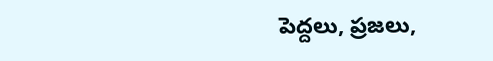పెద్దలు, ప్రజలు,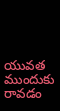యువత ముందుకు రావడం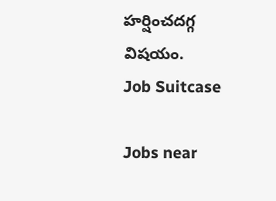హర్షించదగ్గ విషయం.
Job Suitcase

Jobs near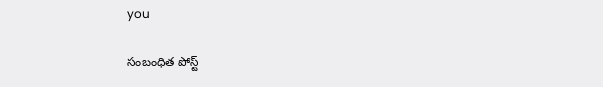you

సంబంధిత పోస్ట్